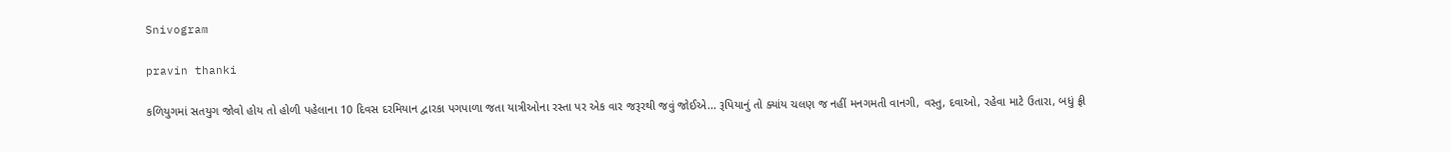Snivogram

pravin thanki

કળિયુગમાં સતયુગ જોવો હોય તો હોળી પહેલાના 10 દિવસ દરમિયાન દ્વારકા પગપાળા જતા યાત્રીઓના રસ્તા પર એક વાર જરૂરથી જવું જોઈએ... રૂપિયાનું તો ક્યાંય ચલણ જ નહીં મનગમતી વાનગી, વસ્તુ, દવાઓ, રહેવા માટે ઉતારા, બધું ફ્રી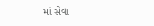માં સેવા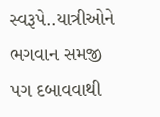સ્વરૂપે..યાત્રીઓને ભગવાન સમજી પગ દબાવવાથી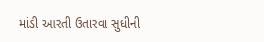માંડી આરતી ઉતારવા સુધીની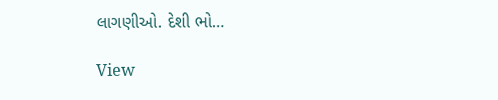લાગણીઓ. દેશી ભો…

View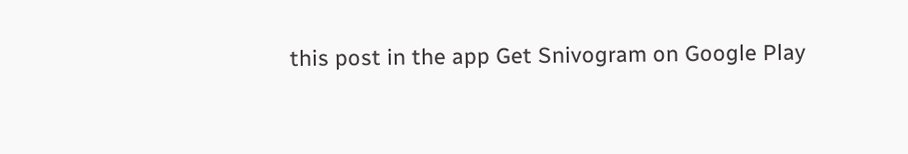this post in the app Get Snivogram on Google Play